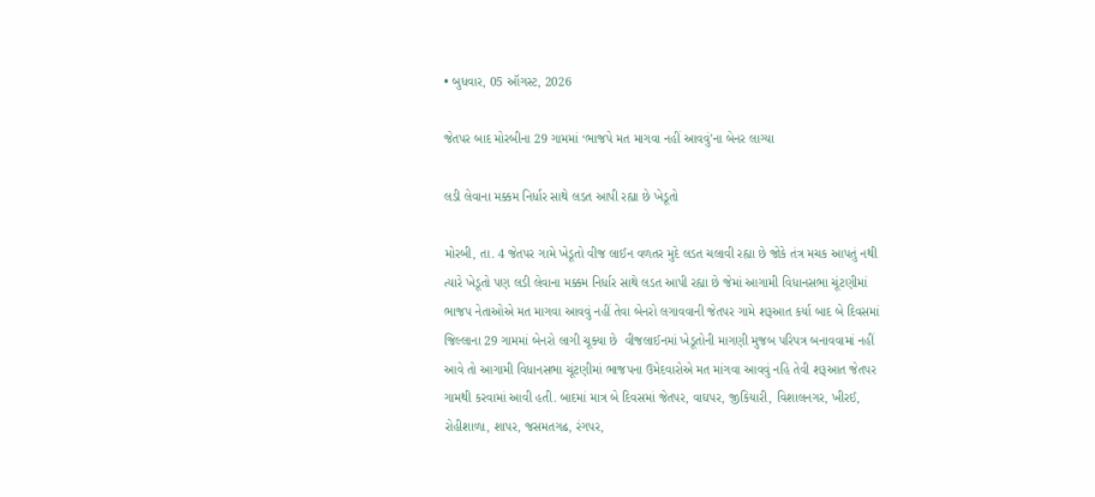• બુધવાર, 05 ઑગસ્ટ, 2026

જેતપર બાદ મોરબીના 29 ગામમાં ‘ભાજપે મત માગવા નહીં આવવું’ના બેનર લાગ્યા

લડી લેવાના મક્કમ નિર્ધાર સાથે લડત આપી રહ્યા છે ખેડૂતો

મોરબી, તા. 4 જેતપર ગામે ખેડૂતો વીજ લાઈન વળતર મુદે લડત ચલાવી રહ્યા છે જોકે તંત્ર મચક આપતું નથી ત્યારે ખેડૂતો પણ લડી લેવાના મક્કમ નિર્ધાર સાથે લડત આપી રહ્યા છે જેમાં આગામી વિધાનસભા ચૂંટણીમાં ભાજપ નેતાઓએ મત માગવા આવવું નહીં તેવા બેનરો લગાવવાની જેતપર ગામે શરૂઆત કર્યા બાદ બે દિવસમાં જિલ્લાના 29 ગામમાં બેનરો લાગી ચૂક્યા છે  વીજલાઈનમાં ખેડૂતોની માગણી મુજબ પરિપત્ર બનાવવામાં નહીં આવે તો આગામી વિધાનસભા ચૂંટણીમાં ભાજપના ઉમેદવારોએ મત માંગવા આવવું નહિ તેવી શરૂઆત જેતપર ગામથી કરવામાં આવી હતી. બાદમાં માત્ર બે દિવસમાં જેતપર, વાઘપર, જીકિયારી, વિશાલનગર, ખીરઈ, રોહીશાળા, શાપર, જસમતગઢ, રંગપર,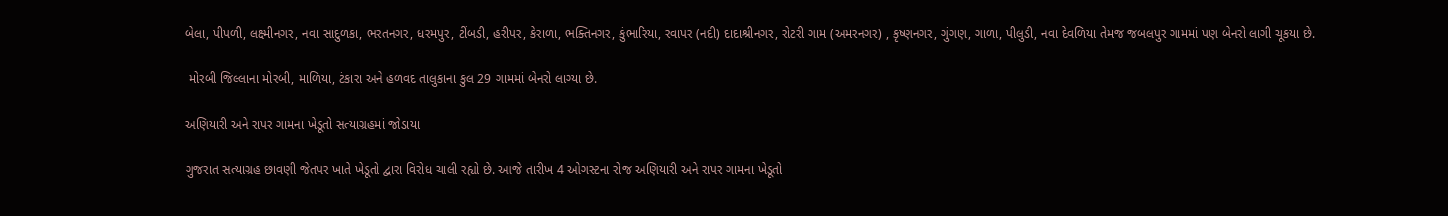બેલા, પીપળી, લક્ષ્મીનગર, નવા સાદુળકા, ભરતનગર, ધરમપુર, ટીંબડી, હરીપર, કેરાળા, ભક્તિનગર, કુંભારિયા, રવાપર (નદી) દાદાશ્રીનગર, રોટરી ગામ (અમરનગર) , કૃષ્ણનગર, ગુંગણ, ગાળા, પીલુડી, નવા દેવળિયા તેમજ જબલપુર ગામમાં પણ બેનરો લાગી ચૂકયા છે.

 મોરબી જિલ્લાના મોરબી, માળિયા, ટંકારા અને હળવદ તાલુકાના કુલ 29 ગામમાં બેનરો લાગ્યા છે.

અણિયારી અને રાપર ગામના ખેડૂતો સત્યાગ્રહમાં જોડાયા

ગુજરાત સત્યાગ્રહ છાવણી જેતપર ખાતે ખેડૂતો દ્વારા વિરોધ ચાલી રહ્યો છે. આજે તારીખ 4 ઓગસ્ટના રોજ અણિયારી અને રાપર ગામના ખેડૂતો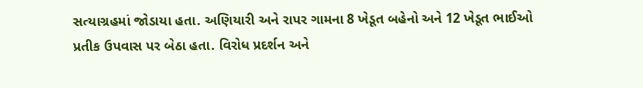સત્યાગ્રહમાં જોડાયા હતા. અણિયારી અને રાપર ગામના 8 ખેડૂત બહેનો અને 12 ખેડૂત ભાઈઓ પ્રતીક ઉપવાસ પર બેઠા હતા. વિરોધ પ્રદર્શન અને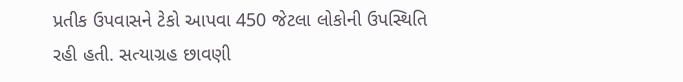પ્રતીક ઉપવાસને ટેકો આપવા 450 જેટલા લોકોની ઉપસ્થિતિ રહી હતી. સત્યાગ્રહ છાવણી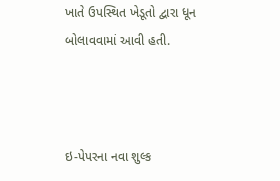ખાતે ઉપસ્થિત ખેડૂતો દ્વારા ધૂન બોલાવવામાં આવી હતી.



ઇ-પેપરના નવા શુલ્ક